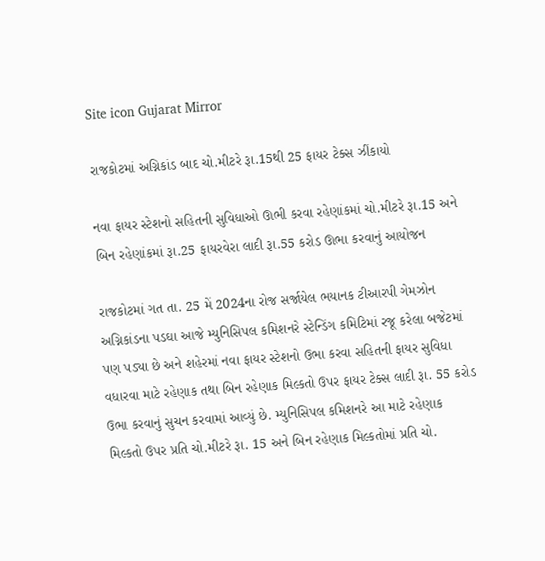Site icon Gujarat Mirror

રાજકોટમાં અગ્નિકાંડ બાદ ચો.મીટરે રૂા.15થી 25 ફાયર ટેક્સ ઝીંકાયો

નવા ફાયર સ્ટેશનો સહિતની સુવિધાઓ ઊભી કરવા રહેણાંકમાં ચો.મીટરે રૂા.15 અને બિન રહેણાંકમાં રૂા.25 ફાયરવેરા લાદી રૂા.55 કરોડ ઊભા કરવાનું આયોજન

રાજકોટમાં ગત તા. 25 મેં 2024ના રોજ સર્જાયેલ ભયાનક ટીઆરપી ગેમઝોન અગ્નિકાંડના પડઘા આજે મ્યુનિસિપલ કમિશનરે સ્ટેન્ડિંગ કમિટિમાં રજૂ કરેલા બજેટમાં પણ પડ્યા છે અને શહેરમાં નવા ફાયર સ્ટેશનો ઉભા કરવા સહિતની ફાયર સુવિધા વધારવા માટે રહેણાક તથા બિન રહેણાક મિલ્કતો ઉપર ફાયર ટેક્સ લાદી રૂા. 55 કરોડ ઉભા કરવાનું સુચન કરવામાં આવ્યું છે. મ્યુનિસિપલ કમિશનરે આ માટે રહેણાક મિલ્કતો ઉપર પ્રતિ ચો.મીટરે રૂા. 15 અને બિન રહેણાક મિલ્કતોમાં પ્રતિ ચો.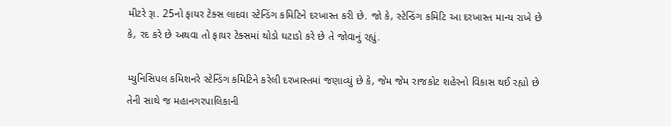મીટરે રૂા. 25નો ફાયર ટેક્સ લાદવા સ્ટેન્ડિંગ કમિટિને દરખાસ્ત કરી છે. જો કે, સ્ટેન્ડિંગ કમિટિ આ દરખાસ્ત માન્ય રાખે છે કે, રદ કરે છે અથવા તો ફાયર ટેક્સમાં થોડો ઘટાડો કરે છે તે જોવાનું રહ્યું.

મ્યુનિસિપલ કમિશનરે સ્ટેન્ડિંગ કમિટિને કરેલી દરખાસ્તમાં જણાવ્યું છે કે, જેમ જેમ રાજકોટ શહેરનો વિકાસ થઈ રહ્યો છે તેની સાથે જ મહાનગરપાલિકાની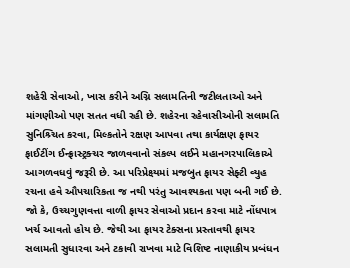શહેરી સેવાઓ, ખાસ કરીને અગ્નિ સલામતિની જટીલતાઓ અને માંગણીઓ પણ સતત વધી રહી છે. શહેરના રહેવાસીઓની સલામતિ સુનિશ્ર્ચિત કરવા, મિલ્કતોને રક્ષણ આપવા તથા કાર્યક્ષણ ફાયર ફાઈટીંગ ઈન્ફ્રાસ્ટ્રક્ચર જાળવવાનો સંકલ્પ લઈને મહાનગરપાલિકાએ આગળવધવું જરૂરી છે. આ પરિપ્રેક્ષ્યમાં મજબુત ફાયર સેફ્ટી વ્યુહ રચના હવે ઔપચારિકતા જ નથી પરંતુ આવશ્યકતા પણ બની ગઈ છે. જો કે, ઉચ્ચગુણવત્તા વાળી ફાયર સેવાઓ પ્રદાન કરવા માટે નોંધપાત્ર ખર્ચ આવતો હોય છે. જેથી આ ફાયર ટેક્સના પ્રસ્તાવથી ફાયર સલામતી સુધારવા અને ટકાવી રાખવા માટે વિશિષ્ટ નાણાકીય પ્રબંધન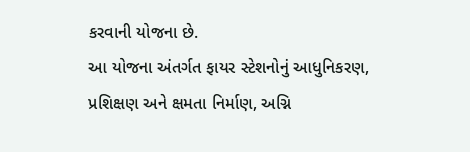કરવાની યોજના છે.
આ યોજના અંતર્ગત ફાયર સ્ટેશનોનું આધુનિકરણ, પ્રશિક્ષણ અને ક્ષમતા નિર્માણ, અગ્નિ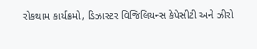રોકથામ કાર્યક્રમો, ડિઝાસ્ટર વિજિલિયન્સ કેપેસીટી અને ઝીરો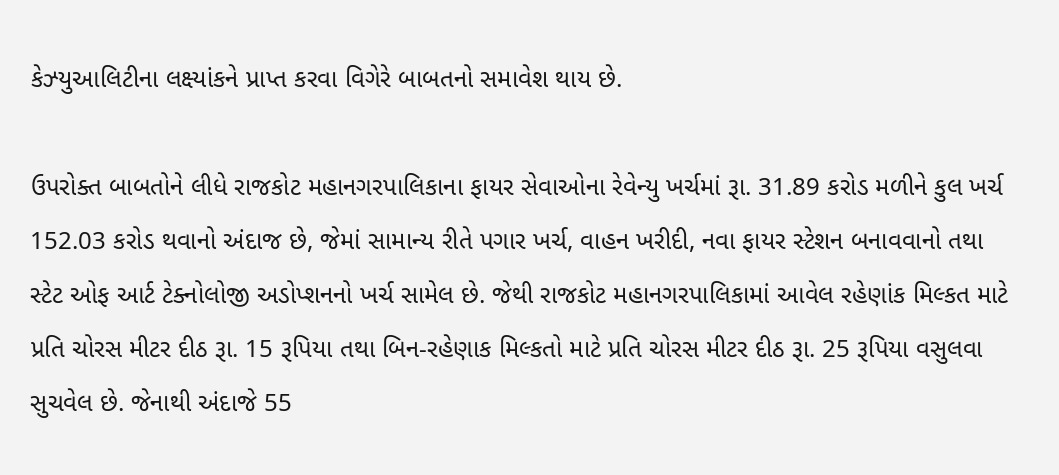કેઝ્યુઆલિટીના લક્ષ્યાંકને પ્રાપ્ત કરવા વિગેરે બાબતનો સમાવેશ થાય છે.

ઉપરોક્ત બાબતોને લીધે રાજકોટ મહાનગરપાલિકાના ફાયર સેવાઓના રેવેન્યુ ખર્ચમાં રૂા. 31.89 કરોડ મળીને કુલ ખર્ચ 152.03 કરોડ થવાનો અંદાજ છે, જેમાં સામાન્ય રીતે પગાર ખર્ચ, વાહન ખરીદી, નવા ફાયર સ્ટેશન બનાવવાનો તથા સ્ટેટ ઓફ આર્ટ ટેક્નોલોજી અડોપ્શનનો ખર્ચ સામેલ છે. જેથી રાજકોટ મહાનગરપાલિકામાં આવેલ રહેણાંક મિલ્કત માટે પ્રતિ ચોરસ મીટર દીઠ રૂા. 15 રૂપિયા તથા બિન-રહેણાક મિલ્કતો માટે પ્રતિ ચોરસ મીટર દીઠ રૂા. 25 રૂપિયા વસુલવા સુચવેલ છે. જેનાથી અંદાજે 55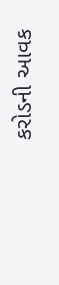કરોડની આવક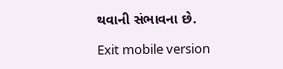થવાની સંભાવના છે.

Exit mobile version